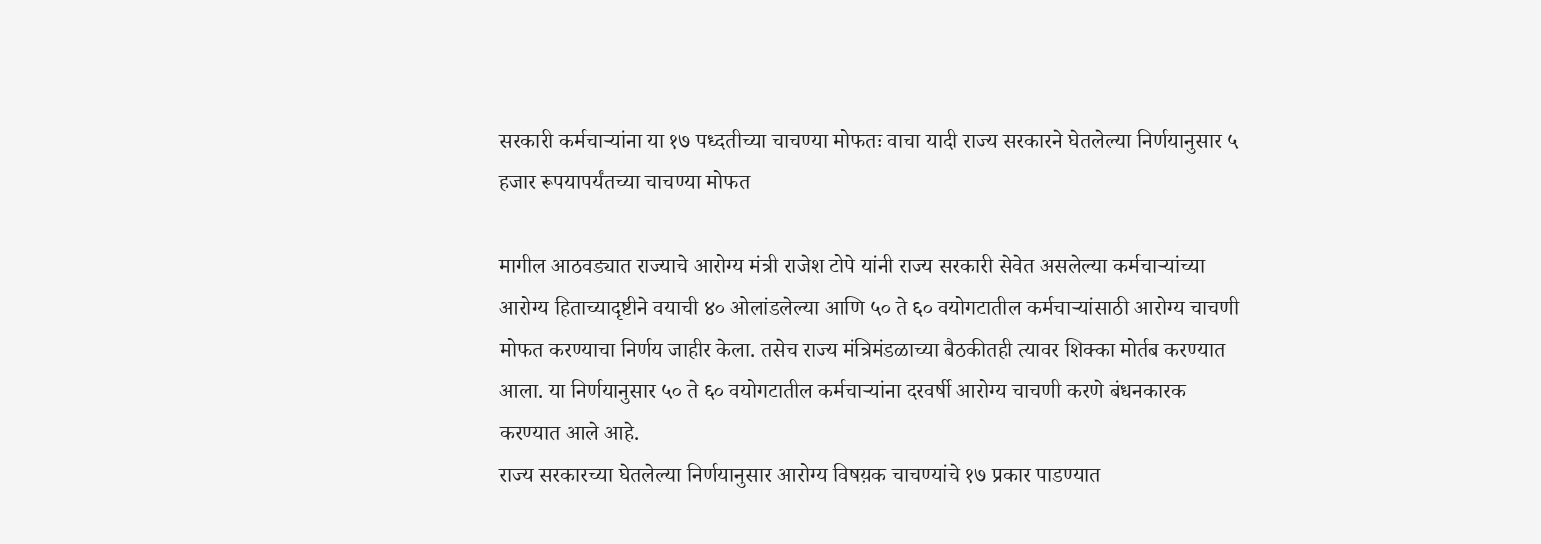सरकारी कर्मचाऱ्यांना या १७ पध्दतीच्या चाचण्या मोफतः वाचा यादी राज्य सरकारने घेतलेल्या निर्णयानुसार ५ हजार रूपयापर्यंतच्या चाचण्या मोफत

मागील आठवड्यात राज्याचे आरोग्य मंत्री राजेश टोपे यांनी राज्य सरकारी सेवेत असलेल्या कर्मचाऱ्यांच्या आरोग्य हिताच्यादृष्टीने वयाची ४० ओलांडलेल्या आणि ५० ते ६० वयोगटातील कर्मचाऱ्यांसाठी आरोग्य चाचणी मोफत करण्याचा निर्णय जाहीर केला. तसेच राज्य मंत्रिमंडळाच्या बैठकीतही त्यावर शिक्का मोर्तब करण्यात आला. या निर्णयानुसार ५० ते ६० वयोगटातील कर्मचाऱ्यांना दरवर्षी आरोग्य चाचणी करणे बंधनकारक करण्यात आले आहे.
राज्य सरकारच्या घेतलेल्या निर्णयानुसार आरोग्य विषय़क चाचण्यांचे १७ प्रकार पाडण्यात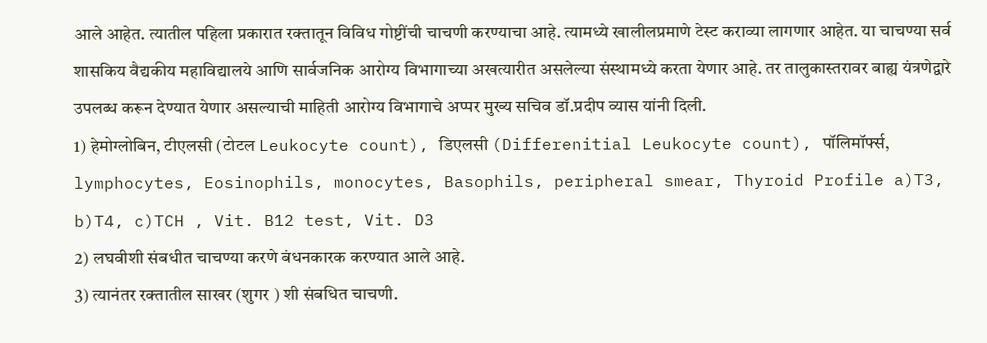आले आहेत. त्यातील पहिला प्रकारात रक्तातून विविध गोष्टींची चाचणी करण्याचा आहे. त्यामध्ये खालीलप्रमाणे टेस्ट कराव्या लागणार आहेत. या चाचण्या सर्व शासकिय वैद्यकीय महाविद्यालये आणि सार्वजनिक आरोग्य विभागाच्या अखत्यारीत असलेल्या संस्थामध्ये करता येणार आहे. तर तालुकास्तरावर बाह्य यंत्रणेद्वारे उपलब्ध करून देण्यात येणार असल्याची माहिती आरोग्य विभागाचे अप्पर मुख्य सचिव डॉ.प्रदीप व्यास यांनी दिली.
1) हेमोग्लोबिन, टीएलसी (टोटल Leukocyte count), डिएलसी (Differenitial Leukocyte count), पॉलिमॉर्फ्स, lymphocytes, Eosinophils, monocytes, Basophils, peripheral smear, Thyroid Profile a)T3, b)T4, c)TCH , Vit. B12 test, Vit. D3
2) लघवीशी संबधीत चाचण्या करणे बंधनकारक करण्यात आले आहे.
3) त्यानंतर रक्तातील साखर (शुगर ) शी संबधित चाचणी.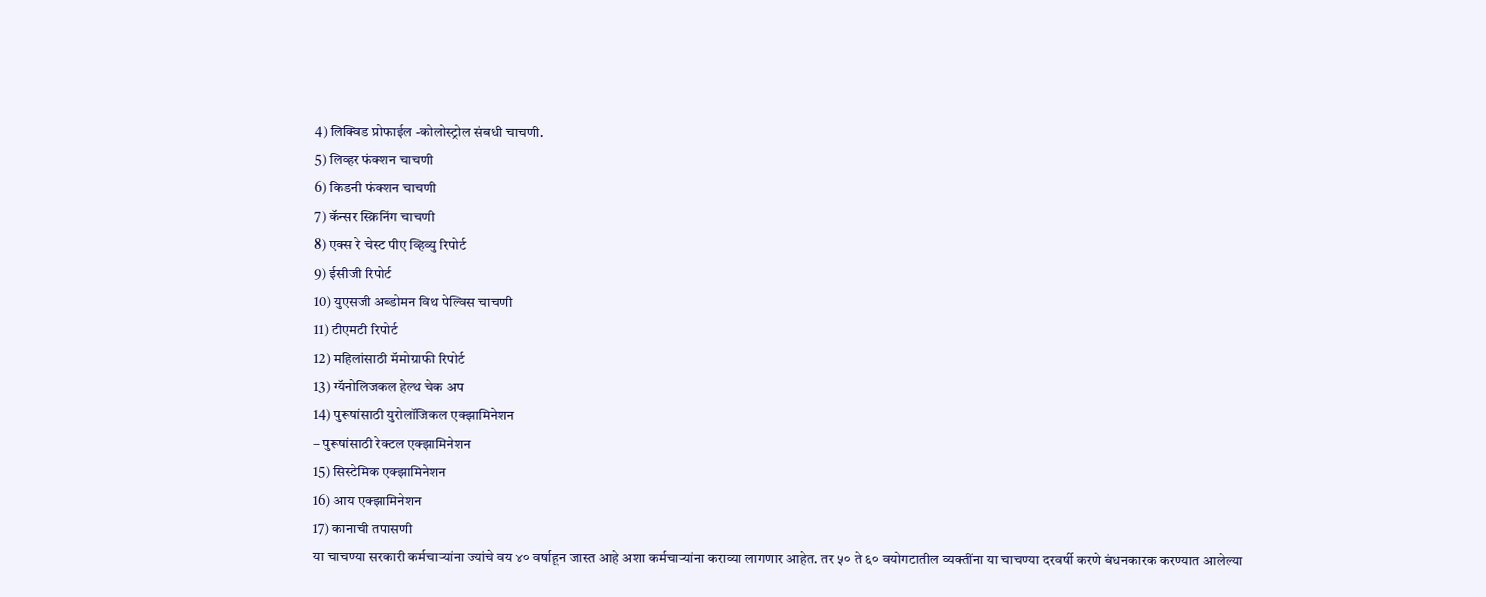4) लिक्विड प्रोफाईल -कोलोस्ट्रोल संबधी चाचणी.
5) लिव्हर फंक्शन चाचणी
6) किडनी फंक्शन चाचणी
7) कॅन्सर स्क्रिनिंग चाचणी
8) एक्स रे चेस्ट पीए व्हिव्यु रिपोर्ट
9) ईसीजी रिपोर्ट
10) युएसजी अब्डोमन विथ पेल्विस चाचणी
11) टीएमटी रिपोर्ट
12) महिलांसाठी मॅमोग्राफी रिपोर्ट
13) ग्यॅनोलिजकल हेल्थ चेक अप
14) पुरूषांसाठी युरोलॉजिकल एक्झामिनेशन
– पुरूषांसाठी रेक्टल एक्झामिनेशन
15) सिस्टेमिक एक्झामिनेशन
16) आय एक्झामिनेशन
17) कानाची तपासणी
या चाचण्या सरकारी कर्मचाऱ्यांना ज्यांचे वय ४० वर्षाहून जास्त आहे अशा कर्मचाऱ्यांना कराव्या लागणार आहेत. तर ५० ते ६० वयोगटातील व्यक्तींना या चाचण्या दरवर्षी करणे बंधनकारक करण्यात आलेल्या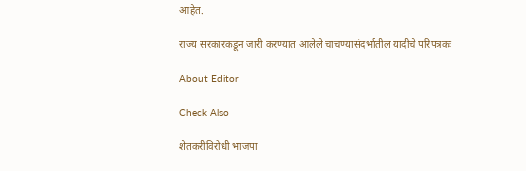आहेत.

राज्य सरकारकडून जारी करण्यात आलेले चाचण्यासंदर्भातील यादीचे परिपत्रकः

About Editor

Check Also

शेतकरीविरोधी भाजपा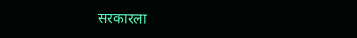सरकारला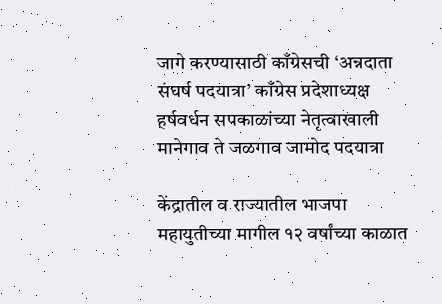जागे करण्यासाठी काँग्रेसची ‘अन्नदाता संघर्ष पदयात्रा’ काँग्रेस प्रदेशाध्यक्ष हर्षवर्धन सपकाळांच्या नेतृत्वाखाली मानेगाव ते जळगाव जामोद पदयात्रा

केंद्रातील व राज्यातील भाजपा महायुतीच्या मागील १२ वर्षांच्या काळात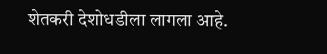शेतकरी देशोधडीला लागला आहे.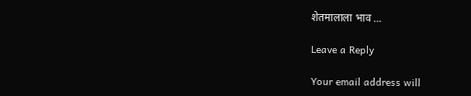शेतमालाला भाव …

Leave a Reply

Your email address will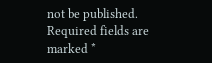not be published. Required fields are marked *